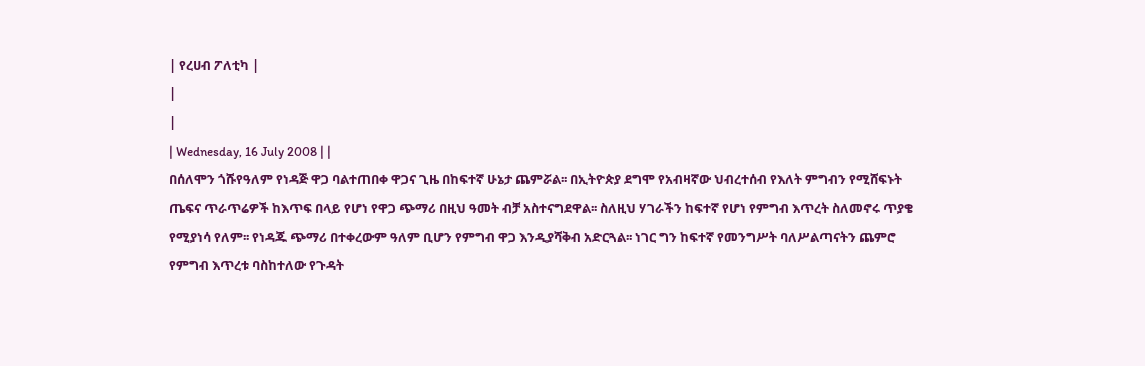| የረሀብ ፖለቲካ |
|
|
| Wednesday, 16 July 2008 | |
በሰለሞን ጎሹየዓለም የነዳጅ ዋጋ ባልተጠበቀ ዋጋና ጊዜ በከፍተኛ ሁኔታ ጨምሯል፡፡ በኢትዮጵያ ደግሞ የአብዛኛው ህብረተሰብ የእለት ምግብን የሚሸፍኑት ጤፍና ጥራጥሬዎች ከእጥፍ በላይ የሆነ የዋጋ ጭማሪ በዚህ ዓመት ብቻ አስተናግደዋል፡፡ ስለዚህ ሃገራችን ከፍተኛ የሆነ የምግብ እጥረት ስለመኖሩ ጥያቄ የሚያነሳ የለም፡፡ የነዳጁ ጭማሪ በተቀረውም ዓለም ቢሆን የምግብ ዋጋ እንዲያሻቅብ አድርጓል፡፡ ነገር ግን ከፍተኛ የመንግሥት ባለሥልጣናትን ጨምሮ የምግብ እጥረቱ ባስከተለው የጉዳት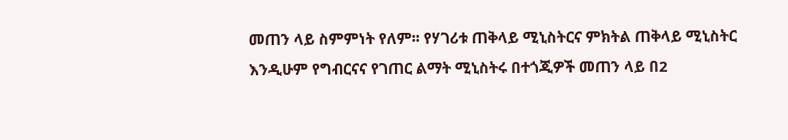መጠን ላይ ስምምነት የለም፡፡ የሃገሪቱ ጠቅላይ ሚኒስትርና ምክትል ጠቅላይ ሚኒስትር እንዲሁም የግብርናና የገጠር ልማት ሚኒስትሩ በተጎጂዎች መጠን ላይ በ2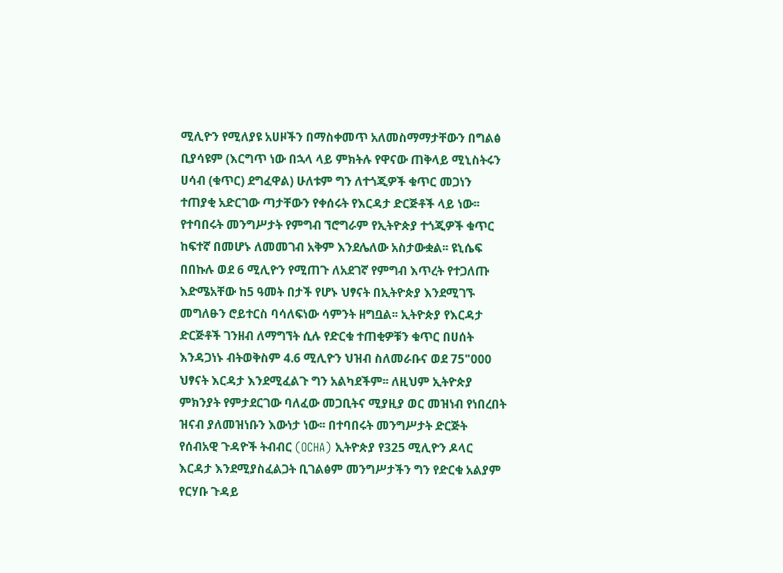ሚሊዮን የሚለያዩ አሀዞችን በማስቀመጥ አለመስማማታቸውን በግልፅ ቢያሳዩም (እርግጥ ነው በኋላ ላይ ምክትሉ የዋናው ጠቅላይ ሚኒስትሩን ሀሳብ (ቁጥር) ደግፈዋል) ሁለቱም ግን ለተጎጂዎች ቁጥር መጋነን ተጠያቂ አድርገው ጣታቸውን የቀሰሩት የእርዳታ ድርጅቶች ላይ ነው፡፡ የተባበሩት መንግሥታት የምግብ ኘሮግራም የኢትዮጵያ ተጎጂዎች ቁጥር ከፍተኛ በመሆኑ ለመመገብ አቅም እንደሌለው አስታውቋል፡፡ ዩኒሴፍ በበኩሉ ወደ 6 ሚሊዮን የሚጠጉ ለአደገኛ የምግብ እጥረት የተጋለጡ እድሜአቸው ከ5 ዓመት በታች የሆኑ ህፃናት በኢትዮጵያ እንደሚገኙ መግለፁን ሮይተርስ ባሳለፍነው ሳምንት ዘግቧል፡፡ ኢትዮጵያ የእርዳታ ድርጅቶች ገንዘብ ለማግኘት ሲሉ የድርቁ ተጠቂዎቹን ቁጥር በሀሰት እንዳጋነኑ ብትወቅስም 4.6 ሚሊዮን ህዝብ ስለመራቡና ወደ 75"000 ህፃናት እርዳታ እንደሚፈልጉ ግን አልካደችም፡፡ ለዚህም ኢትዮጵያ ምክንያት የምታደርገው ባለፈው መጋቢትና ሚያዚያ ወር መዝነብ የነበረበት ዝናብ ያለመዝነቡን እውነታ ነው፡፡ በተባበሩት መንግሥታት ድርጅት የሰብአዊ ጉዳዮች ትብብር (OCHA) ኢትዮጵያ የ325 ሚሊዮን ዶላር እርዳታ እንደሚያስፈልጋት ቢገልፅም መንግሥታችን ግን የድርቁ አልያም የርሃቡ ጉዳይ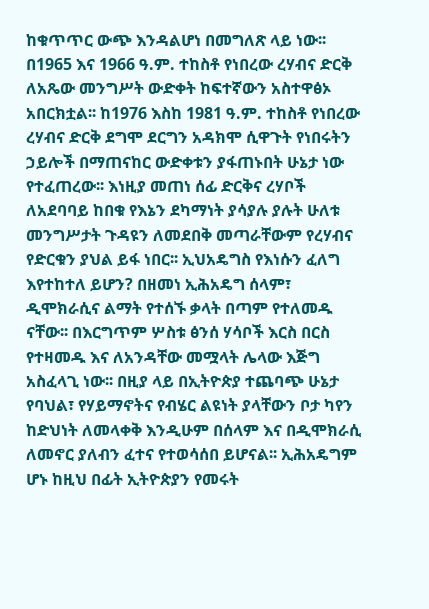ከቁጥጥር ውጭ እንዳልሆነ በመግለጽ ላይ ነው፡፡ በ1965 እና 1966 ዓ.ም. ተከስቶ የነበረው ረሃብና ድርቅ ለአጼው መንግሥት ውድቀት ከፍተኛውን አስተዋፅኦ አበርክቷል፡፡ ከ1976 እስከ 1981 ዓ.ም. ተከስቶ የነበረው ረሃብና ድርቅ ደግሞ ደርግን አዳክሞ ሲዋጉት የነበሩትን ኃይሎች በማጠናከር ውድቀቱን ያፋጠኑበት ሁኔታ ነው የተፈጠረው፡፡ እነዚያ መጠነ ሰፊ ድርቅና ረሃቦች ለአደባባይ ከበቁ የእኔን ደካማነት ያሳያሉ ያሉት ሁለቱ መንግሥታት ጉዳዩን ለመደበቅ መጣራቸውም የረሃብና የድርቁን ያህል ይፋ ነበር፡፡ ኢህአዴግስ የእነሱን ፈለግ እየተከተለ ይሆን? በዘመነ ኢሕአዴግ ሰላም፣ ዲሞክራሲና ልማት የተሰኙ ቃላት በጣም የተለመዱ ናቸው፡፡ በእርግጥም ሦስቱ ፅንሰ ሃሳቦች እርስ በርስ የተዛመዱ እና ለአንዳቸው መሟላት ሌላው እጅግ አስፈላጊ ነው፡፡ በዚያ ላይ በኢትዮጵያ ተጨባጭ ሁኔታ የባህል፣ የሃይማኖትና የብሄር ልዩነት ያላቸውን ቦታ ካየን ከድህነት ለመላቀቅ እንዲሁም በሰላም እና በዲሞክራሲ ለመኖር ያለብን ፈተና የተወሳሰበ ይሆናል፡፡ ኢሕአዴግም ሆኑ ከዚህ በፊት ኢትዮጵያን የመሩት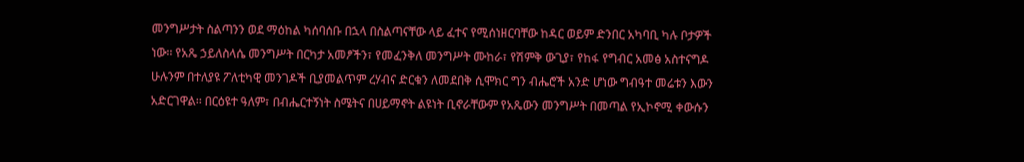መንግሥታት ስልጣንን ወደ ማዕከል ካሰባሰቡ በኋላ በስልጣናቸው ላይ ፈተና የሚሰነዘርባቸው ከዳር ወይም ድንበር አካባቢ ካሉ ቦታዎች ነው፡፡ የአጼ ኃይለስላሴ መንግሥት በርካታ አመፆችን፣ የመፈንቅለ መንግሥት ሙከራ፣ የሽምቅ ውጊያ፣ የከፋ የግብር አመፅ አስተናግዶ ሁሉንም በተለያዩ ፖለቲካዊ መንገዶች ቢያመልጥም ረሃብና ድርቁን ለመደበቅ ሲሞክር ግን ብሔሮች አንድ ሆነው ግብዓተ መሬቱን እውን አድርገዋል፡፡ በርዕዩተ ዓለም፣ በብሔርተኝነት ስሜትና በሀይማኖት ልዩነት ቢኖራቸውም የአጼውን መንግሥት በመጣል የኢኮኖሚ ቀውሱን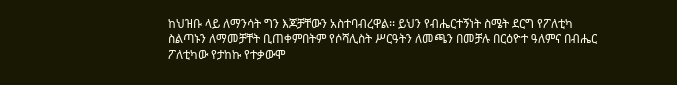ከህዝቡ ላይ ለማንሳት ግን እጆቻቸውን አስተባብረዋል፡፡ ይህን የብሔርተኝነት ስሜት ደርግ የፖለቲካ ስልጣኑን ለማመቻቸት ቢጠቀምበትም የሶሻሊስት ሥርዓትን ለመጫን በመቻሉ በርዕዮተ ዓለምና በብሔር ፖለቲካው የታከኩ የተቃውሞ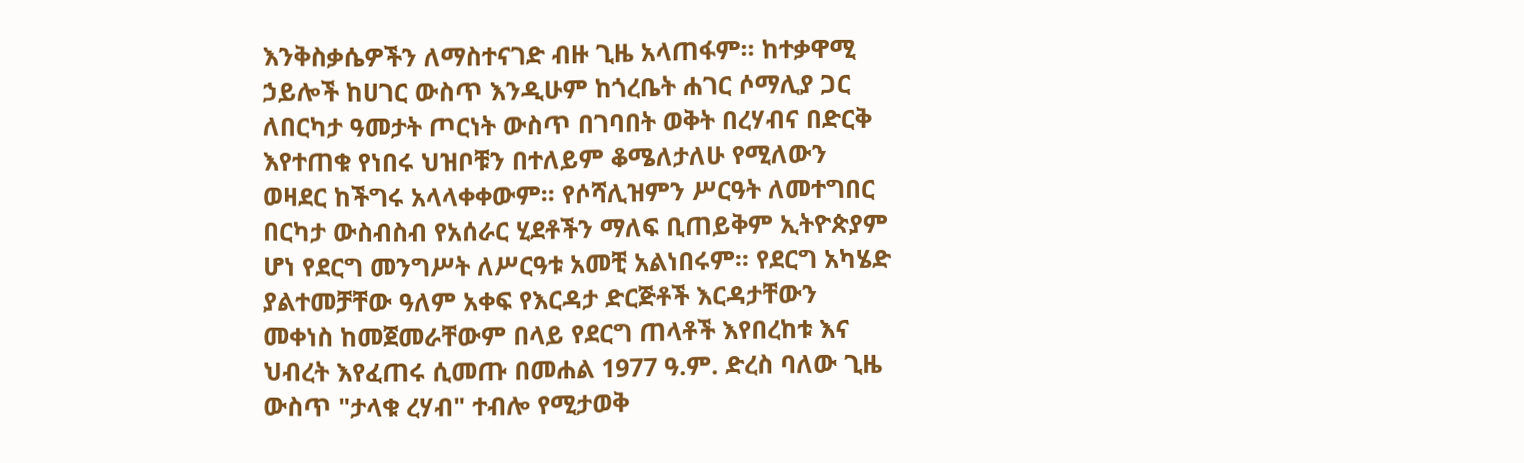እንቅስቃሴዎችን ለማስተናገድ ብዙ ጊዜ አላጠፋም፡፡ ከተቃዋሚ ኃይሎች ከሀገር ውስጥ እንዲሁም ከጎረቤት ሐገር ሶማሊያ ጋር ለበርካታ ዓመታት ጦርነት ውስጥ በገባበት ወቅት በረሃብና በድርቅ እየተጠቁ የነበሩ ህዝቦቹን በተለይም ቆሜለታለሁ የሚለውን ወዛደር ከችግሩ አላላቀቀውም፡፡ የሶሻሊዝምን ሥርዓት ለመተግበር በርካታ ውስብስብ የአሰራር ሂደቶችን ማለፍ ቢጠይቅም ኢትዮጵያም ሆነ የደርግ መንግሥት ለሥርዓቱ አመቺ አልነበሩም፡፡ የደርግ አካሄድ ያልተመቻቸው ዓለም አቀፍ የእርዳታ ድርጅቶች እርዳታቸውን መቀነስ ከመጀመራቸውም በላይ የደርግ ጠላቶች እየበረከቱ እና ህብረት እየፈጠሩ ሲመጡ በመሐል 1977 ዓ.ም. ድረስ ባለው ጊዜ ውስጥ "ታላቁ ረሃብ" ተብሎ የሚታወቅ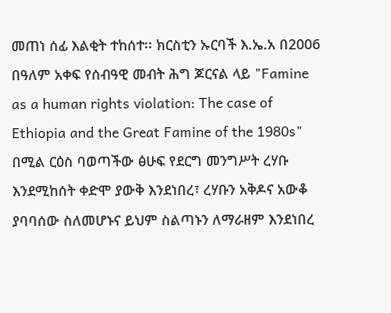መጠነ ሰፊ እልቂት ተከሰተ፡፡ ክርስቲን ኡርባች እ.ኤ.አ በ2006 በዓለም አቀፍ የሰብዓዊ መብት ሕግ ጆርናል ላይ "Famine as a human rights violation: The case of Ethiopia and the Great Famine of the 1980s" በሚል ርዕስ ባወጣችው ፅሁፍ የደርግ መንግሥት ረሃቡ እንደሚከሰት ቀድሞ ያውቅ እንደነበረ፣ ረሃቡን አቅዶና አውቆ ያባባሰው ስለመሆኑና ይህም ስልጣኑን ለማራዘም እንደነበረ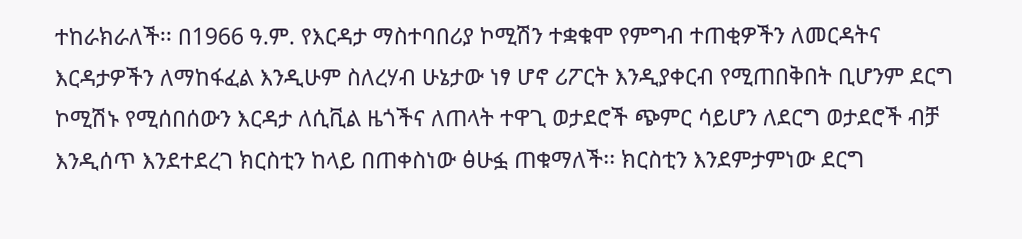ተከራክራለች፡፡ በ1966 ዓ.ም. የእርዳታ ማስተባበሪያ ኮሚሽን ተቋቁሞ የምግብ ተጠቂዎችን ለመርዳትና እርዳታዎችን ለማከፋፈል እንዲሁም ስለረሃብ ሁኔታው ነፃ ሆኖ ሪፖርት እንዲያቀርብ የሚጠበቅበት ቢሆንም ደርግ ኮሚሽኑ የሚሰበሰውን እርዳታ ለሲቪል ዜጎችና ለጠላት ተዋጊ ወታደሮች ጭምር ሳይሆን ለደርግ ወታደሮች ብቻ እንዲሰጥ እንደተደረገ ክርስቲን ከላይ በጠቀስነው ፅሁፏ ጠቁማለች፡፡ ክርስቲን እንደምታምነው ደርግ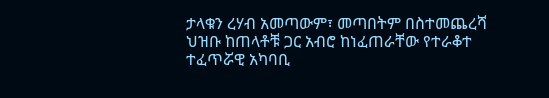ታላቁን ረሃብ አመጣውም፣ መጣበትም በስተመጨረሻ ህዝቡ ከጠላቶቹ ጋር አብሮ ከነፈጠራቸው የተራቆተ ተፈጥሯዊ አካባቢ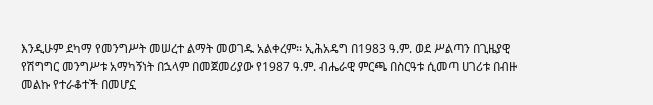እንዲሁም ደካማ የመንግሥት መሠረተ ልማት መወገዱ አልቀረም፡፡ ኢሕአዴግ በ1983 ዓ.ም. ወደ ሥልጣን በጊዜያዊ የሽግግር መንግሥቱ አማካኝነት በኋላም በመጀመሪያው የ1987 ዓ.ም. ብሔራዊ ምርጫ በስርዓቱ ሲመጣ ሀገሪቱ በብዙ መልኩ የተራቆተች በመሆኗ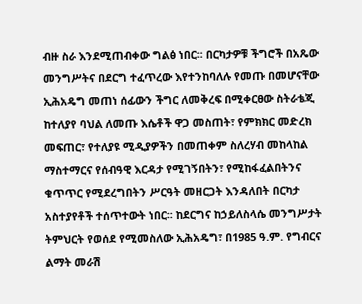ብዙ ስራ እንደሚጠብቀው ግልፅ ነበር፡፡ በርካታዎቹ ችግሮች በአጼው መንግሥትና በደርግ ተፈጥረው እየተንከባለሉ የመጡ በመሆናቸው ኢሕአዴግ መጠነ ሰፊውን ችግር ለመቅረፍ በሚቀርፀው ስትራቴጂ ከተለያየ ባህል ለመጡ እሴቶች ዋጋ መስጠት፣ የምክክር መድረክ መፍጠር፣ የተለያዩ ሚዲያዎችን በመጠቀም ስለረሃብ መከላከል ማስተማርና የሰብዓዊ እርዳታ የሚገኝበትን፣ የሚከፋፈልበትንና ቁጥጥር የሚደረግበትን ሥርዓት መዘርጋት እንዳለበት በርካታ አስተያየቶች ተሰጥተውት ነበር፡፡ ከደርግና ከኃይለስላሴ መንግሥታት ትምህርት የወሰደ የሚመስለው ኢሕአዴግ፣ በ1985 ዓ.ም. የግብርና ልማት መራሽ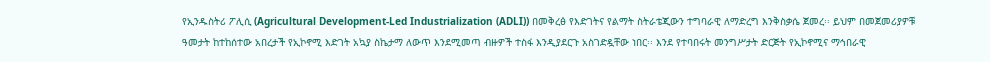የኢንዱስትሪ ፖሊሲ (Agricultural Development-Led Industrialization (ADLI)) በመቅረፅ የእድገትና የልማት ስትራቴጂውን ተግባራዊ ለማድረግ እንቅስቃሴ ጀመረ፡፡ ይህም በመጀመሪያዎቹ ዓመታት ከተከሰተው አበረታች የኢኮኖሚ እድገት አኳያ ስኬታማ ለውጥ እንደሚመጣ ብዙዎች ተስፋ እንዲያደርጉ አስገድዷቸው ነበር፡፡ እንደ የተባበሩት መንግሥታት ድርጅት የኢኮኖሚና ማኅበራዊ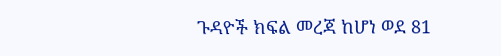ጉዳዮች ክፍል መረጃ ከሆነ ወደ 81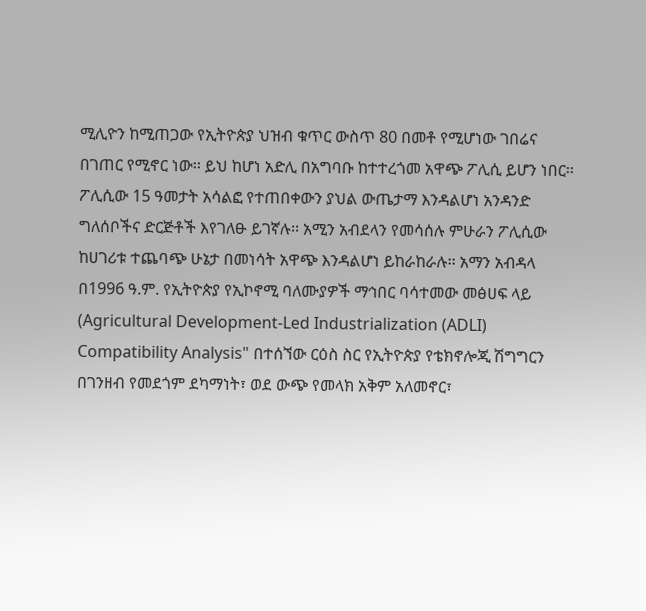ሚሊዮን ከሚጠጋው የኢትዮጵያ ህዝብ ቁጥር ውስጥ 80 በመቶ የሚሆነው ገበሬና በገጠር የሚኖር ነው፡፡ ይህ ከሆነ አድሊ በአግባቡ ከተተረጎመ አዋጭ ፖሊሲ ይሆን ነበር፡፡ ፖሊሲው 15 ዓመታት አሳልፎ የተጠበቀውን ያህል ውጤታማ እንዳልሆነ አንዳንድ ግለሰቦችና ድርጅቶች እየገለፁ ይገኛሉ፡፡ አሚን አብደላን የመሳሰሉ ምሁራን ፖሊሲው ከሀገሪቱ ተጨባጭ ሁኔታ በመነሳት አዋጭ እንዳልሆነ ይከራከራሉ፡፡ አማን አብዳላ በ1996 ዓ.ም. የኢትዮጵያ የኢኮኖሚ ባለሙያዎች ማኅበር ባሳተመው መፅሀፍ ላይ (Agricultural Development-Led Industrialization (ADLI) Compatibility Analysis" በተሰኘው ርዕስ ስር የኢትዮጵያ የቴክኖሎጂ ሽግግርን በገንዘብ የመደጎም ደካማነት፣ ወደ ውጭ የመላክ አቅም አለመኖር፣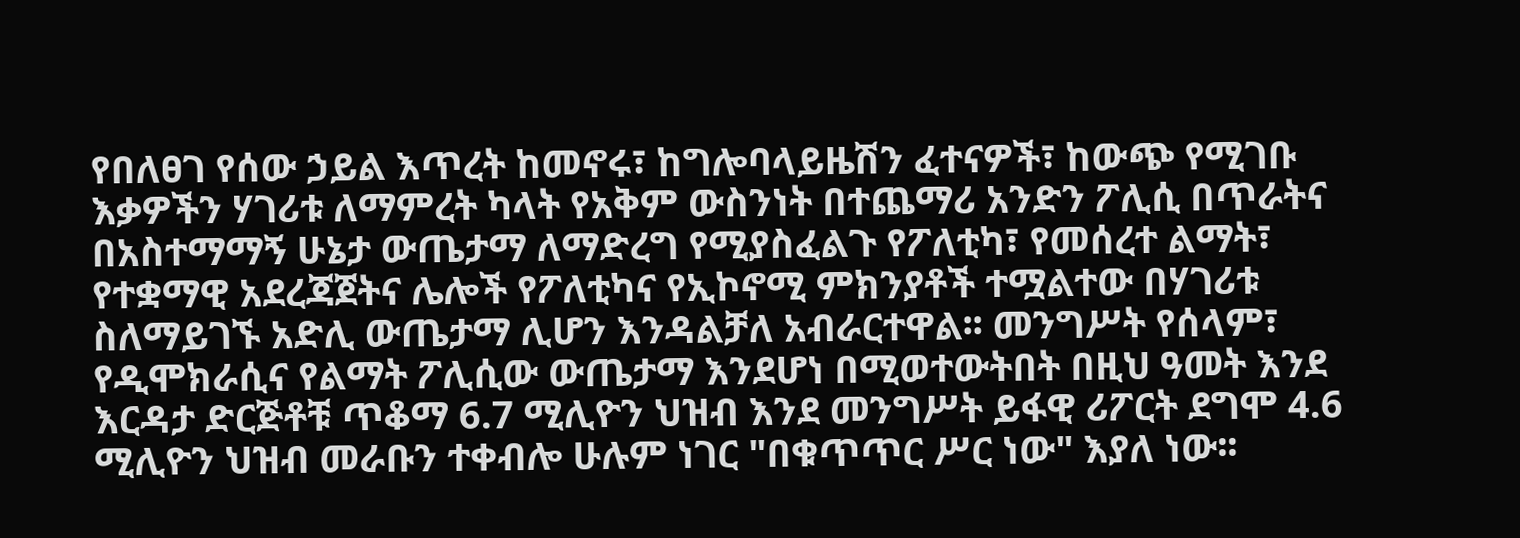የበለፀገ የሰው ኃይል እጥረት ከመኖሩ፣ ከግሎባላይዜሽን ፈተናዎች፣ ከውጭ የሚገቡ እቃዎችን ሃገሪቱ ለማምረት ካላት የአቅም ውስንነት በተጨማሪ አንድን ፖሊሲ በጥራትና በአስተማማኝ ሁኔታ ውጤታማ ለማድረግ የሚያስፈልጉ የፖለቲካ፣ የመሰረተ ልማት፣ የተቋማዊ አደረጃጀትና ሌሎች የፖለቲካና የኢኮኖሚ ምክንያቶች ተሟልተው በሃገሪቱ ስለማይገኙ አድሊ ውጤታማ ሊሆን እንዳልቻለ አብራርተዋል፡፡ መንግሥት የሰላም፣ የዲሞክራሲና የልማት ፖሊሲው ውጤታማ እንደሆነ በሚወተውትበት በዚህ ዓመት እንደ እርዳታ ድርጅቶቹ ጥቆማ 6.7 ሚሊዮን ህዝብ እንደ መንግሥት ይፋዊ ሪፖርት ደግሞ 4.6 ሚሊዮን ህዝብ መራቡን ተቀብሎ ሁሉም ነገር "በቁጥጥር ሥር ነው" እያለ ነው፡፡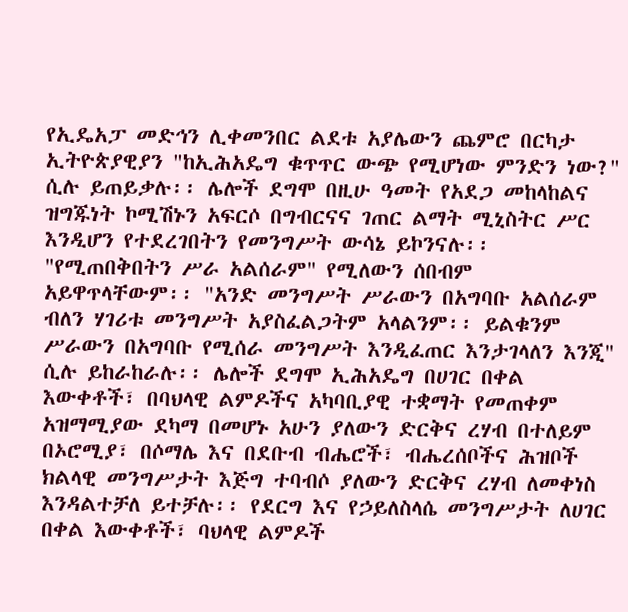የኢዴአፓ መድኅን ሊቀመንበር ልደቱ አያሌውን ጨምሮ በርካታ ኢትዮጵያዊያን "ከኢሕአዴግ ቁጥጥር ውጭ የሚሆነው ምንድን ነው?" ሲሉ ይጠይቃሉ፡፡ ሌሎች ደግሞ በዚሁ ዓመት የአደጋ መከላከልና ዝግጁነት ኮሚሽኑን አፍርሶ በግብርናና ገጠር ልማት ሚኒስትር ሥር እንዲሆን የተደረገበትን የመንግሥት ውሳኔ ይኮንናሉ፡፡ "የሚጠበቅበትን ሥራ አልሰራም" የሚለውን ሰበብም አይዋጥላቸውም፡፡ "አንድ መንግሥት ሥራውን በአግባቡ አልሰራም ብለን ሃገሪቱ መንግሥት አያስፈልጋትም አላልንም፡፡ ይልቁንም ሥራውን በአግባቡ የሚሰራ መንግሥት እንዲፈጠር እንታገላለን እንጂ" ሲሉ ይከራከራሉ፡፡ ሌሎች ደግሞ ኢሕአዴግ በሀገር በቀል እውቀቶች፣ በባህላዊ ልምዶችና አካባቢያዊ ተቋማት የመጠቀም አዝማሚያው ደካማ በመሆኑ አሁን ያለውን ድርቅና ረሃብ በተለይም በኦሮሚያ፣ በሶማሌ እና በደቡብ ብሔሮች፣ ብሔረሰቦችና ሕዝቦች ክልላዊ መንግሥታት እጅግ ተባብሶ ያለውን ድርቅና ረሃብ ለመቀነስ እንዳልተቻለ ይተቻሉ፡፡ የደርግ እና የኃይለስላሴ መንግሥታት ለሀገር በቀል እውቀቶች፣ ባህላዊ ልምዶች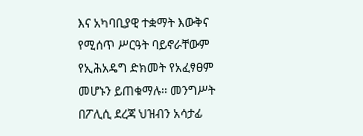እና አካባቢያዊ ተቋማት እውቅና የሚሰጥ ሥርዓት ባይኖራቸውም የኢሕአዴግ ድክመት የአፈፃፀም መሆኑን ይጠቁማሉ፡፡ መንግሥት በፖሊሲ ደረጃ ህዝብን አሳታፊ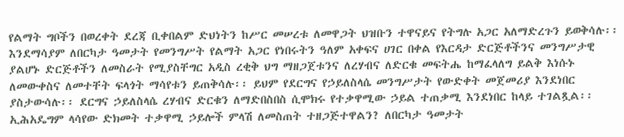የልማት ግቦችን በወረቀት ደረጃ ቢቀበልም ድህነትን ከሥር መሠረቱ ለመዋጋት ህዝቡን ተዋናይና የትግሉ አጋር አለማድረጉን ይወቅሳሉ፡፡ እንደማሳያም ለበርካታ ዓመታት የመንግሥት የልማት አጋር የነበሩትን ዓለም አቀፍና ሀገር በቀል የእርዳታ ድርጅቶችንና መንግሥታዊ ያልሆኑ ድርጅቶችን ለመስራት የሚያስቸግር አዲስ ረቂቅ ህግ ማዘጋጀቱንና ለረሃብና ለድርቁ መፍትሔ ከማፈላለግ ይልቅ እነሱኑ ለመውቀስና ለመተቸት ፍላጎት ማሳየቱን ይጠቅሳሉ፡፡ ይህም የደርግና የኃይለስላሴ መንግሥታት የውድቀት መጀመሪያ እንደነበር ያስታውሳሉ፡፡ ደርግና ኃይለስላሴ ረሃብና ድርቁን ለማድበስበስ ሲሞክሩ የተቃዋሚው ኃይል ተጠቃሚ እንደነበር ከላይ ተገልጿል፡፡ ኢሕአዴግም ላሳየው ድክመት ተቃዋሚ ኃይሎች ምላሽ ለመስጠት ተዘጋጅተዋልን? ለበርካታ ዓመታት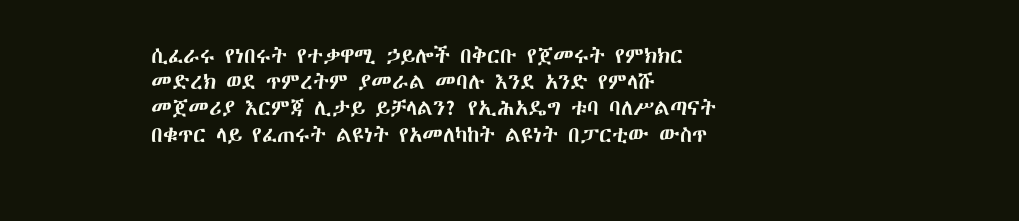ሲፈራሩ የነበሩት የተቃዋሚ ኃይሎች በቅርቡ የጀመሩት የምክክር መድረክ ወደ ጥምረትም ያመራል መባሉ እንደ አንድ የምላሹ መጀመሪያ እርምጃ ሊታይ ይቻላልን? የኢሕአዴግ ቱባ ባለሥልጣናት በቁጥር ላይ የፈጠሩት ልዩነት የአመለካከት ልዩነት በፓርቲው ውስጥ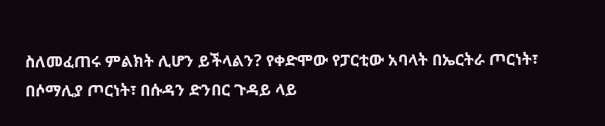ስለመፈጠሩ ምልክት ሊሆን ይችላልን? የቀድሞው የፓርቲው አባላት በኤርትራ ጦርነት፣ በሶማሊያ ጦርነት፣ በሱዳን ድንበር ጉዳይ ላይ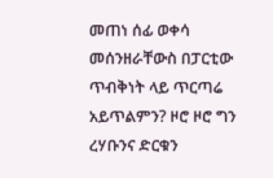መጠነ ሰፊ ወቀሳ መሰንዘራቸውስ በፓርቲው ጥብቅነት ላይ ጥርጣሬ አይጥልምን? ዞሮ ዞሮ ግን ረሃቡንና ድርቁን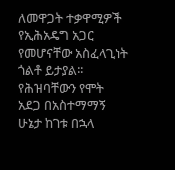ለመዋጋት ተቃዋሚዎች የኢሕአዴግ አጋር የመሆናቸው አስፈላጊነት ጎልቶ ይታያል፡፡ የሕዝባቸውን የሞት አደጋ በአስተማማኝ ሁኔታ ከገቱ በኋላ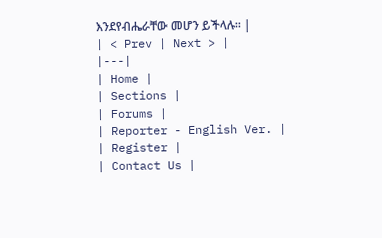እንደየብሔራቸው መሆን ይችላሉ፡፡ |
| < Prev | Next > |
|---|
| Home |
| Sections |
| Forums |
| Reporter - English Ver. |
| Register |
| Contact Us |